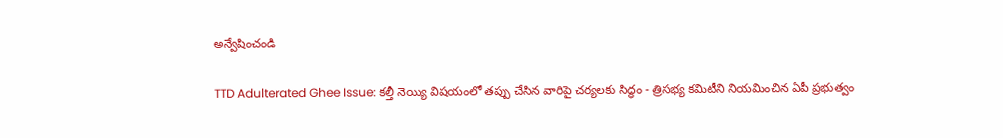అన్వేషించండి

TTD Adulterated Ghee Issue: కల్తీ నెయ్యి విషయంలో తప్పు చేసిన వారిపై చర్యలకు సిద్ధం - త్రిసభ్య కమిటీని నియమించిన ఏపీ ప్రభుత్వం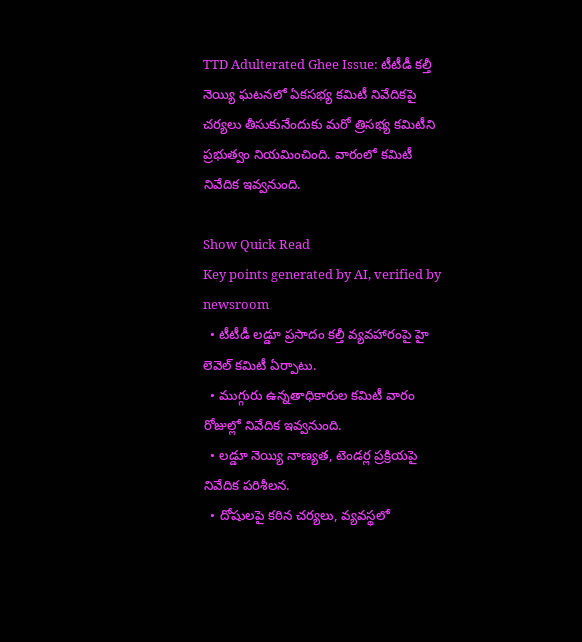TTD Adulterated Ghee Issue: టీటీడీ కల్తీ నెయ్యి ఘటనలో ఏకసభ్య కమిటీ నివేదికపై చర్యలు తీసుకునేందుకు మరో త్రిసభ్య కమిటీని ప్రభుత్వం నియమించింది. వారంలో కమిటీ నివేదిక ఇవ్వనుంది.

Show Quick Read
Key points generated by AI, verified by newsroom
  • టీటీడీ లడ్డూ ప్రసాదం కల్తీ వ్యవహారంపై హై లెవెల్ కమిటీ ఏర్పాటు.
  • ముగ్గురు ఉన్నతాధికారుల కమిటీ వారం రోజుల్లో నివేదిక ఇవ్వనుంది.
  • లడ్డూ నెయ్యి నాణ్యత, టెండర్ల ప్రక్రియపై నివేదిక పరిశీలన.
  • దోషులపై కఠిన చర్యలు, వ్యవస్థలో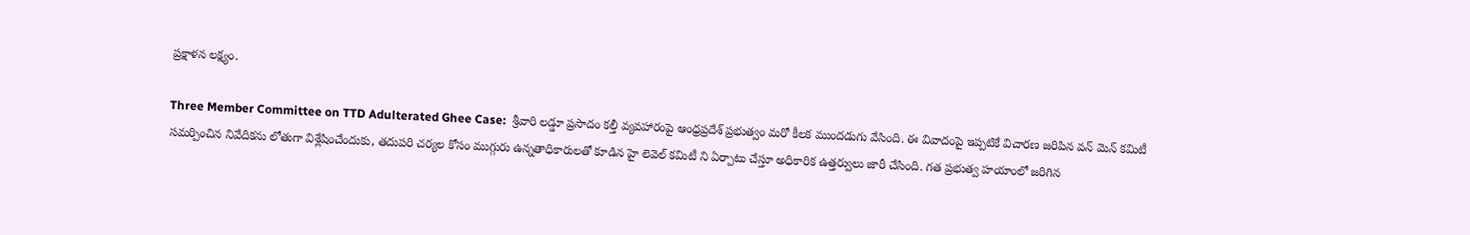ప్రక్షాళన లక్ష్యం.

Three Member Committee on TTD Adulterated Ghee Case:  శ్రీవారి లడ్డూ ప్రసాదం కల్తీ వ్యవహారంపై ఆంధ్రప్రదేశ్ ప్రభుత్వం మరో కీలక ముందడుగు వేసింది. ఈ వివాదంపై ఇప్పటికే విచారణ జరిపిన వన్ మెన్ కమిటీ సమర్పించిన నివేదికను లోతుగా విశ్లేషించేందుకు, తదుపరి చర్యల కోసం ముగ్గురు ఉన్నతాధికారులతో కూడిన హై లెవెల్ కమిటీ ని ఏర్పాటు చేస్తూ అధికారిక ఉత్తర్వులు జారీ చేసింది. గత ప్రభుత్వ హయాంలో జరిగిన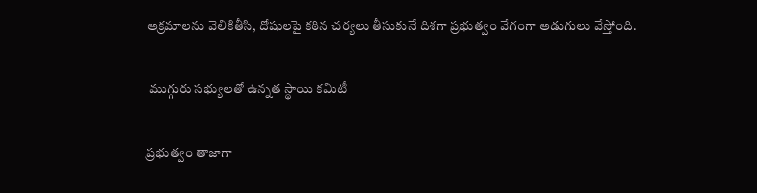అక్రమాలను వెలికితీసి, దోషులపై కఠిన చర్యలు తీసుకునే దిశగా ప్రభుత్వం వేగంగా అడుగులు వేస్తోంది.

 ముగ్గురు సభ్యులతో ఉన్నత స్థాయి కమిటీ

ప్రభుత్వం తాజాగా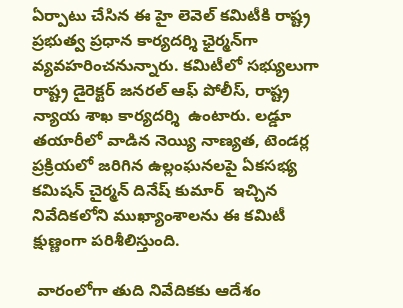ఏర్పాటు చేసిన ఈ హై లెవెల్ కమిటీకి రాష్ట్ర ప్రభుత్వ ప్రధాన కార్యదర్శి ఛైర్మన్‌గా వ్యవహరించనున్నారు. కమిటీలో సభ్యులుగా రాష్ట్ర డైరెక్టర్ జనరల్ ఆఫ్ పోలీస్, రాష్ట్ర న్యాయ శాఖ కార్యదర్శి  ఉంటారు. లడ్డూ తయారీలో వాడిన నెయ్యి నాణ్యత, టెండర్ల ప్రక్రియలో జరిగిన ఉల్లంఘనలపై ఏకసభ్య కమిషన్ చైర్మన్ దినేష్ కుమార్  ఇచ్చిన నివేదికలోని ముఖ్యాంశాలను ఈ కమిటీ క్షుణ్ణంగా పరిశీలిస్తుంది.

 వారంలోగా తుది నివేదికకు ఆదేశం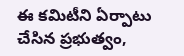ఈ కమిటీని ఏర్పాటు చేసిన ప్రభుత్వం,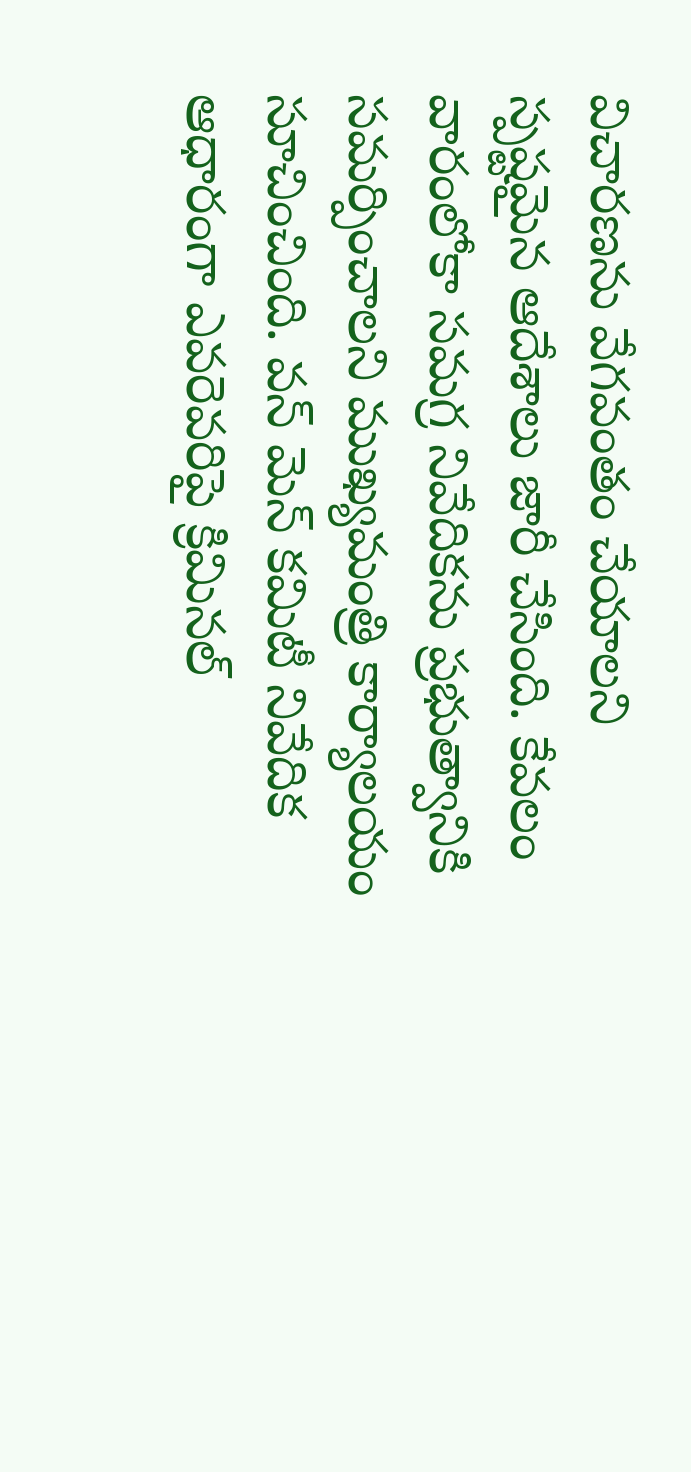విచారణను వేగవంతం చేయాలని స్పష్టమైన ఆదేశాలు జారీ చేసింది. కేవలం  వారంలోకా సమగ్ర నివేదికను ప్రభుత్వానికి సమర్పించాలని ముఖ్యమంత్రి కార్యాలయం సూచించింది. వన్ మెన్ కమిటీ నివేదిక ఆధారంగా ఎవరెవరిపై క్రిమినల్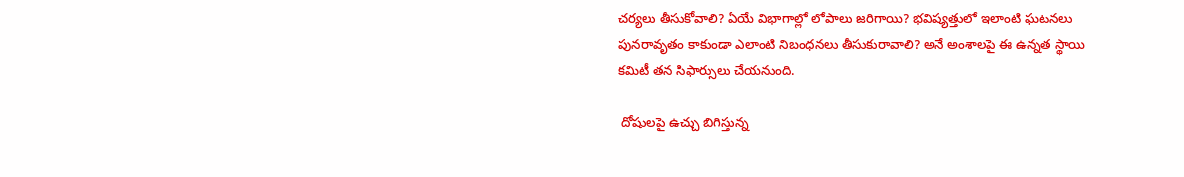చర్యలు తీసుకోవాలి? ఏయే విభాగాల్లో లోపాలు జరిగాయి? భవిష్యత్తులో ఇలాంటి ఘటనలు పునరావృతం కాకుండా ఎలాంటి నిబంధనలు తీసుకురావాలి? అనే అంశాలపై ఈ ఉన్నత స్థాయి కమిటీ తన సిఫార్సులు చేయనుంది.

 దోషులపై ఉచ్చు బిగిస్తున్న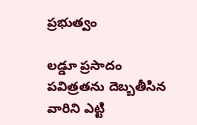ప్రభుత్వం

లడ్డూ ప్రసాదం పవిత్రతను దెబ్బతీసిన వారిని ఎట్టి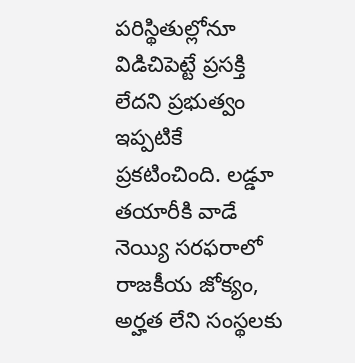పరిస్థితుల్లోనూ విడిచిపెట్టే ప్రసక్తి లేదని ప్రభుత్వం ఇప్పటికే ప్రకటించింది. లడ్డూ తయారీకి వాడే నెయ్యి సరఫరాలో రాజకీయ జోక్యం, అర్హత లేని సంస్థలకు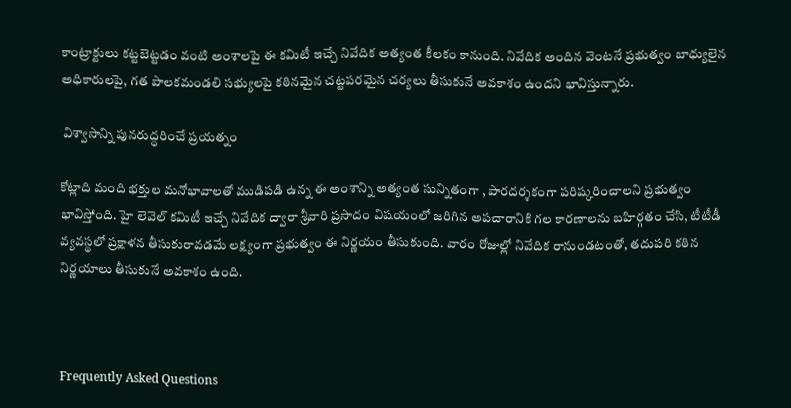కాంట్రాక్టులు కట్టబెట్టడం వంటి అంశాలపై ఈ కమిటీ ఇచ్చే నివేదిక అత్యంత కీలకం కానుంది. నివేదిక అందిన వెంటనే ప్రభుత్వం బాధ్యులైన అధికారులపై, గత పాలకమండలి సభ్యులపై కఠినమైన చట్టపరమైన చర్యలు తీసుకునే అవకాశం ఉందని భావిస్తున్నారు.

 విశ్వాసాన్ని పునరుద్ధరించే ప్రయత్నం

కోట్లాది మంది భక్తుల మనోభావాలతో ముడిపడి ఉన్న ఈ అంశాన్ని అత్యంత సున్నితంగా , పారదర్శకంగా పరిష్కరించాలని ప్రభుత్వం భావిస్తోంది. హై లెవెల్ కమిటీ ఇచ్చే నివేదిక ద్వారా శ్రీవారి ప్రసాదం విషయంలో జరిగిన అపచారానికి గల కారణాలను బహిర్గతం చేసి, టీటీడీ వ్యవస్థలో ప్రక్షాళన తీసుకురావడమే లక్ష్యంగా ప్రభుత్వం ఈ నిర్ణయం తీసుకుంది. వారం రోజుల్లో నివేదిక రానుండటంతో, తదుపరి కఠిన నిర్ణయాలు తీసుకునే అవకాశం ఉంది.



Frequently Asked Questions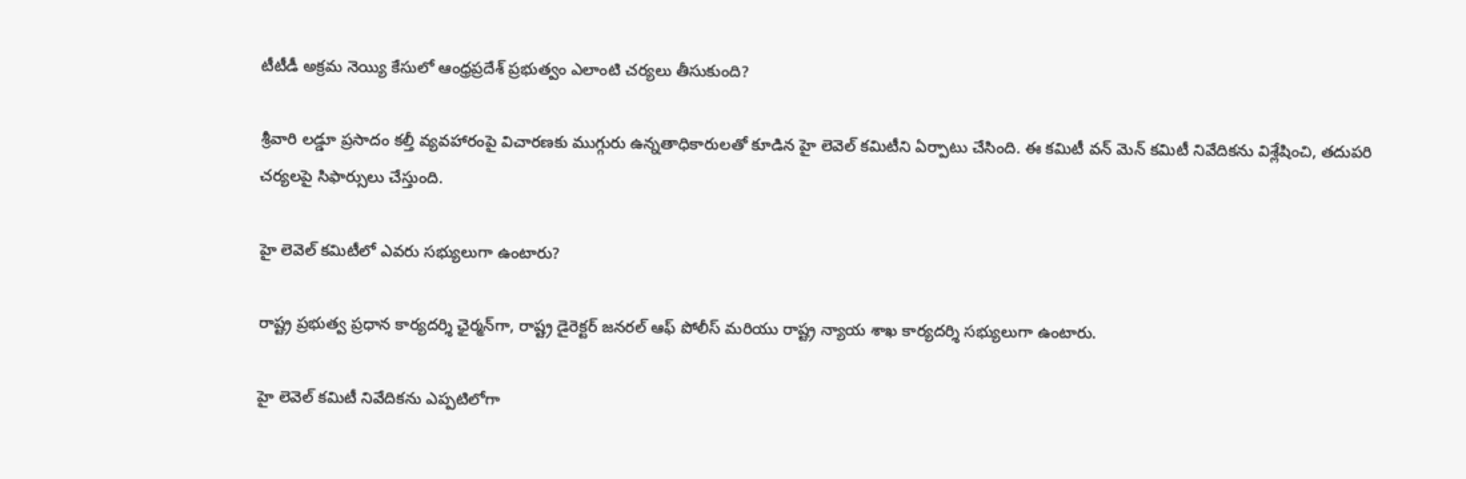టీటీడీ అక్రమ నెయ్యి కేసులో ఆంధ్రప్రదేశ్ ప్రభుత్వం ఎలాంటి చర్యలు తీసుకుంది?

శ్రీవారి లడ్డూ ప్రసాదం కల్తీ వ్యవహారంపై విచారణకు ముగ్గురు ఉన్నతాధికారులతో కూడిన హై లెవెల్ కమిటీని ఏర్పాటు చేసింది. ఈ కమిటీ వన్ మెన్ కమిటీ నివేదికను విశ్లేషించి, తదుపరి చర్యలపై సిఫార్సులు చేస్తుంది.

హై లెవెల్ కమిటీలో ఎవరు సభ్యులుగా ఉంటారు?

రాష్ట్ర ప్రభుత్వ ప్రధాన కార్యదర్శి ఛైర్మన్‌గా, రాష్ట్ర డైరెక్టర్ జనరల్ ఆఫ్ పోలీస్ మరియు రాష్ట్ర న్యాయ శాఖ కార్యదర్శి సభ్యులుగా ఉంటారు.

హై లెవెల్ కమిటీ నివేదికను ఎప్పటిలోగా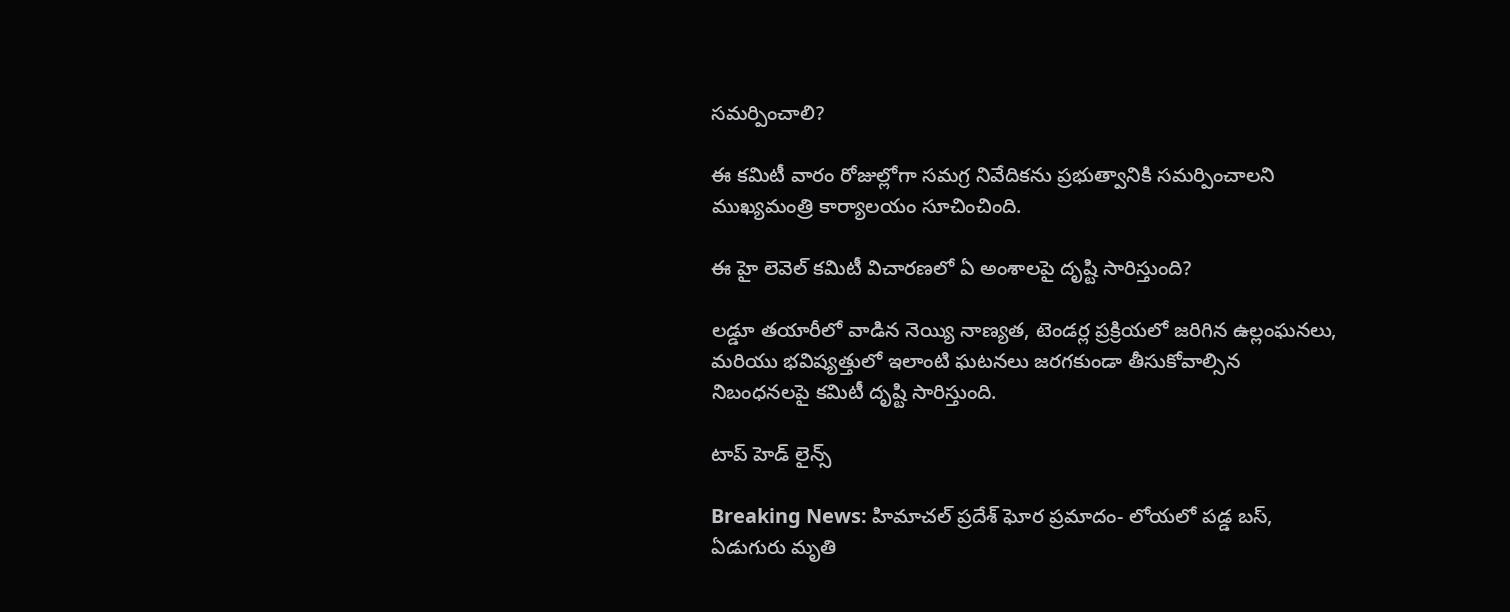సమర్పించాలి?

ఈ కమిటీ వారం రోజుల్లోగా సమగ్ర నివేదికను ప్రభుత్వానికి సమర్పించాలని ముఖ్యమంత్రి కార్యాలయం సూచించింది.

ఈ హై లెవెల్ కమిటీ విచారణలో ఏ అంశాలపై దృష్టి సారిస్తుంది?

లడ్డూ తయారీలో వాడిన నెయ్యి నాణ్యత, టెండర్ల ప్రక్రియలో జరిగిన ఉల్లంఘనలు, మరియు భవిష్యత్తులో ఇలాంటి ఘటనలు జరగకుండా తీసుకోవాల్సిన నిబంధనలపై కమిటీ దృష్టి సారిస్తుంది.

టాప్ హెడ్ లైన్స్

Breaking News: హిమాచల్ ప్రదేశ్‌ ఘోర ప్రమాదం- లోయలో పడ్డ బస్‌, ఏడుగురు మృతి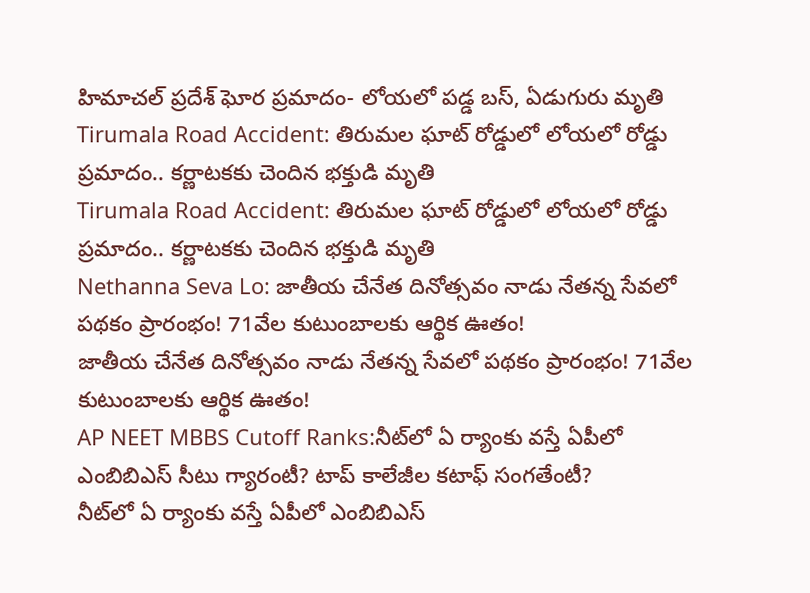హిమాచల్ ప్రదేశ్‌ ఘోర ప్రమాదం- లోయలో పడ్డ బస్‌, ఏడుగురు మృతి
Tirumala Road Accident: తిరుమల ఘాట్ రోడ్డులో లోయలో రోడ్డు ప్రమాదం.. కర్ణాటకకు చెందిన భక్తుడి మృతి
Tirumala Road Accident: తిరుమల ఘాట్ రోడ్డులో లోయలో రోడ్డు ప్రమాదం.. కర్ణాటకకు చెందిన భక్తుడి మృతి
Nethanna Seva Lo: జాతీయ చేనేత దినోత్సవం నాడు నేతన్న సేవలో పథకం ప్రారంభం! 71వేల కుటుంబాలకు ఆర్థిక ఊతం!
జాతీయ చేనేత దినోత్సవం నాడు నేతన్న సేవలో పథకం ప్రారంభం! 71వేల కుటుంబాలకు ఆర్థిక ఊతం!
AP NEET MBBS Cutoff Ranks:నీట్‌లో ఏ ర్యాంకు వస్తే ఏపీలో ఎంబిబిఎస్ సీటు గ్యారంటీ? టాప్‌ కాలేజీల కటాఫ్‌ సంగతేంటీ?
నీట్‌లో ఏ ర్యాంకు వస్తే ఏపీలో ఎంబిబిఎస్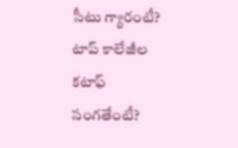సీటు గ్యారంటీ? టాప్‌ కాలేజీల కటాఫ్‌ సంగతేంటీ?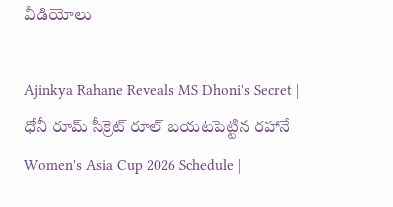వీడియోలు

Ajinkya Rahane Reveals MS Dhoni's Secret | ధోనీ రూమ్ సీక్రెట్ రూల్ బయటపెట్టిన రహానే
Women's Asia Cup 2026 Schedule |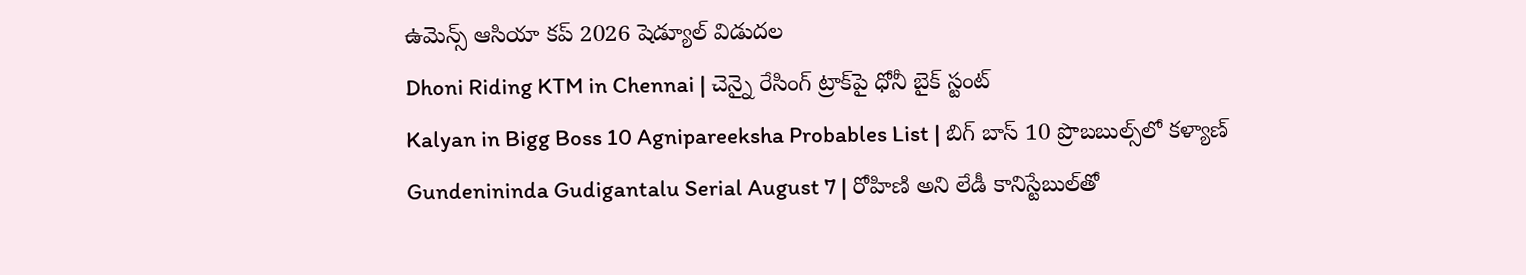ఉమెన్స్ ఆసియా కప్ 2026 షెడ్యూల్ విడుదల
Dhoni Riding KTM in Chennai | చెన్నై రేసింగ్ ట్రాక్‌పై ధోనీ బైక్ స్టంట్
Kalyan in Bigg Boss 10 Agnipareeksha Probables List | బిగ్ బాస్ 10 ప్రొబబుల్స్‌లో కళ్యాణ్
Gundenininda Gudigantalu Serial August 7 | రోహిణి అని లేడీ కానిస్టేబుల్‌తో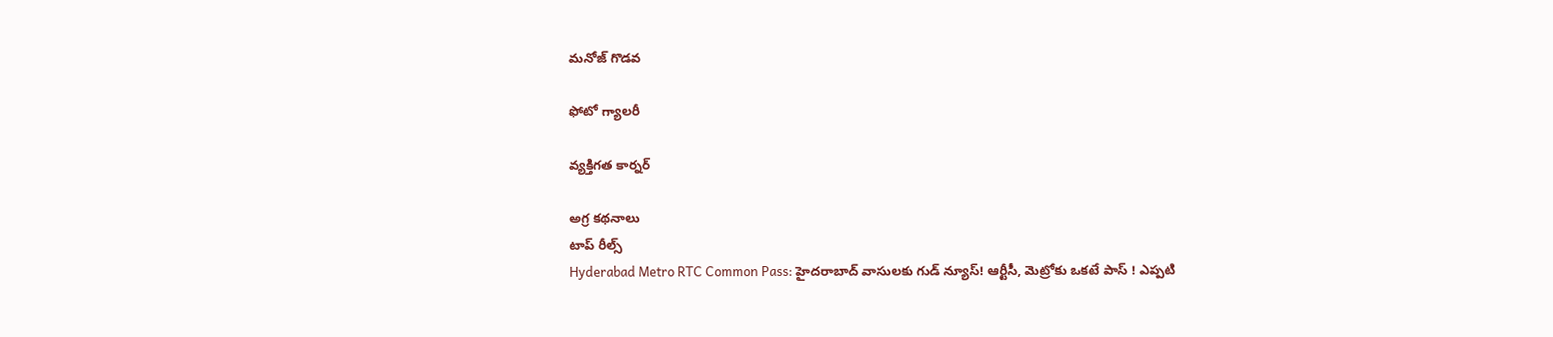మనోజ్ గొడవ

ఫోటో గ్యాలరీ

వ్యక్తిగత కార్నర్

అగ్ర కథనాలు
టాప్ రీల్స్
Hyderabad Metro RTC Common Pass: హైదరాబాద్‌ వాసులకు గుడ్‌ న్యూస్! ఆర్టీసీ, మెట్రోకు ఒకటే పాస్ ! ఎప్పటి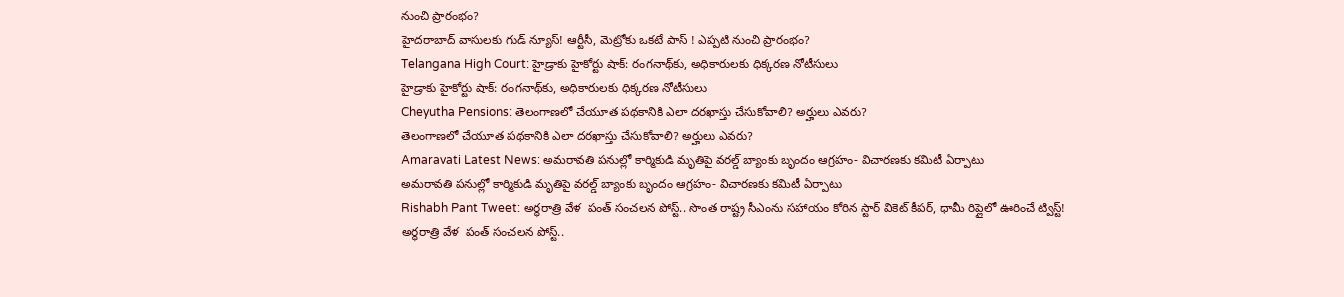నుంచి ప్రారంభం?
హైదరాబాద్‌ వాసులకు గుడ్‌ న్యూస్! ఆర్టీసీ, మెట్రోకు ఒకటే పాస్ ! ఎప్పటి నుంచి ప్రారంభం?
Telangana High Court: హైడ్రాకు హైకోర్టు షాక్: రంగనాథ్‌కు, అధికారులకు ధిక్కరణ నోటీసులు
హైడ్రాకు హైకోర్టు షాక్: రంగనాథ్‌కు, అధికారులకు ధిక్కరణ నోటీసులు
Cheyutha Pensions: తెలంగాణలో చేయూత పథకానికి ఎలా దరఖాస్తు చేసుకోవాలి? అర్హులు ఎవరు?
తెలంగాణలో చేయూత పథకానికి ఎలా దరఖాస్తు చేసుకోవాలి? అర్హులు ఎవరు?
Amaravati Latest News: అమరావతి పనుల్లో కార్మికుడి మృతిపై వరల్డ్ బ్యాంకు బృందం ఆగ్రహం- విచారణకు కమిటీ ఏర్పాటు
అమరావతి పనుల్లో కార్మికుడి మృతిపై వరల్డ్ బ్యాంకు బృందం ఆగ్రహం- విచారణకు కమిటీ ఏర్పాటు
Rishabh Pant Tweet: అర్థరాత్రి వేళ  పంత్ సంచలన పోస్ట్.. సొంత రాష్ట్ర సీఎంను సహాయం కోరిన స్టార్ వికెట్ కీపర్, ధామీ రిప్లైలో ఊరించే ట్విస్ట్!
అర్థరాత్రి వేళ  పంత్ సంచలన పోస్ట్..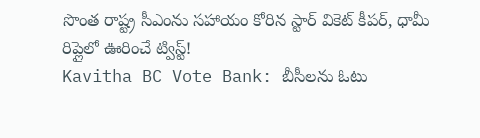సొంత రాష్ట్ర సీఎంను సహాయం కోరిన స్టార్ వికెట్ కీపర్, ధామీ రిప్లైలో ఊరించే ట్విస్ట్!
Kavitha BC Vote Bank: బీసీలను ఓటు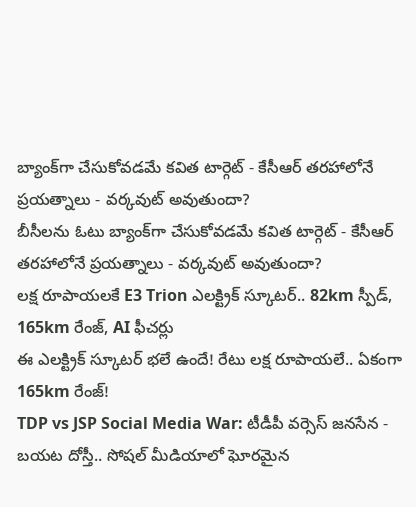బ్యాంక్‌గా చేసుకోవడమే కవిత టార్గెట్ - కేసీఆర్ తరహాలోనే ప్రయత్నాలు - వర్కవుట్ అవుతుందా?
బీసీలను ఓటు బ్యాంక్‌గా చేసుకోవడమే కవిత టార్గెట్ - కేసీఆర్ తరహాలోనే ప్రయత్నాలు - వర్కవుట్ అవుతుందా?
లక్ష రూపాయలకే E3 Trion ఎలక్ట్రిక్ స్కూటర్.. 82km స్పీడ్‌, 165km రేంజ్‌, AI ఫీచర్లు
ఈ ఎలక్ట్రిక్‌ స్కూటర్‌ భలే ఉందే! రేటు లక్ష రూపాయలే.. ఏకంగా 165km రేంజ్‌!
TDP vs JSP Social Media War: టీడీపీ వర్సెస్ జనసేన - బయట దోస్తీ.. సోషల్ మీడియాలో ఘోరమైన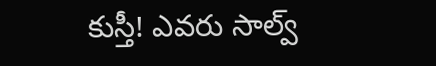కుస్తీ! ఎవరు సాల్వ్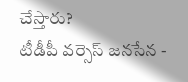చేస్తారు?
టీడీపీ వర్సెస్ జనసేన -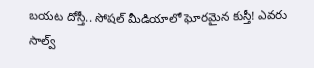బయట దోస్తీ.. సోషల్ మీడియాలో ఘోరమైన కుస్తీ! ఎవరు సాల్వ్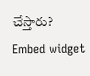చేస్తారు?
Embed widget